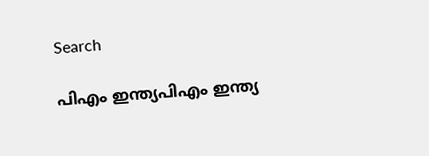Search

പിഎം ഇന്ത്യപിഎം ഇന്ത്യ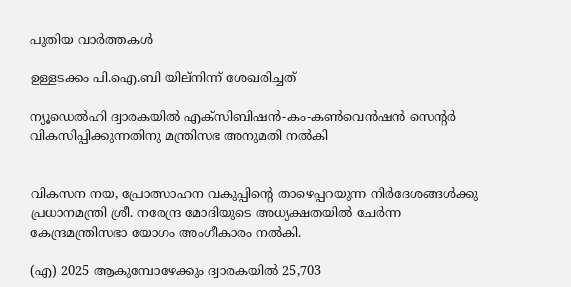പുതിയ വാർത്തകൾ

ഉള്ളടക്കം പി.ഐ.ബി യില്നിന്ന് ശേഖരിച്ചത്

ന്യൂഡെല്‍ഹി ദ്വാരകയില്‍ എക്‌സിബിഷന്‍-കം-കണ്‍വെന്‍ഷന്‍ സെന്റര്‍ വികസിപ്പിക്കുന്നതിനു മന്ത്രിസഭ അനുമതി നല്‍കി


വികസന നയ, പ്രോത്സാഹന വകുപ്പിന്റെ താഴെപ്പറയുന്ന നിര്‍ദേശങ്ങള്‍ക്കു പ്രധാനമന്ത്രി ശ്രീ. നരേന്ദ്ര മോദിയുടെ അധ്യക്ഷതയില്‍ ചേര്‍ന്ന കേന്ദ്രമന്ത്രിസഭാ യോഗം അംഗീകാരം നല്‍കി.

(എ) 2025 ആകുമ്പോഴേക്കും ദ്വാരകയില്‍ 25,703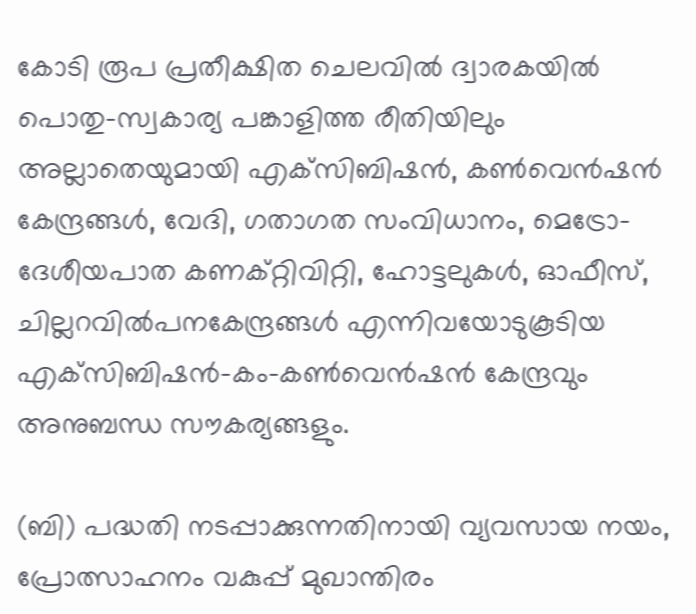കോടി രൂപ പ്രതീക്ഷിത ചെലവില്‍ ദ്വാരകയില്‍ പൊതു-സ്വകാര്യ പങ്കാളിത്ത രീതിയിലും അല്ലാതെയുമായി എക്‌സിബിഷന്‍, കണ്‍വെന്‍ഷന്‍ കേന്ദ്രങ്ങള്‍, വേദി, ഗതാഗത സംവിധാനം, മെട്രോ-ദേശീയപാത കണക്റ്റിവിറ്റി, ഹോട്ടലുകള്‍, ഓഫീസ്, ചില്ലറവില്‍പനകേന്ദ്രങ്ങള്‍ എന്നിവയോടുകൂടിയ എക്‌സിബിഷന്‍-കം-കണ്‍വെന്‍ഷന്‍ കേന്ദ്രവും അനുബന്ധ സൗകര്യങ്ങളും.

(ബി) പദ്ധതി നടപ്പാക്കുന്നതിനായി വ്യവസായ നയം, പ്രോത്സാഹനം വകുപ്പ് മുഖാന്തിരം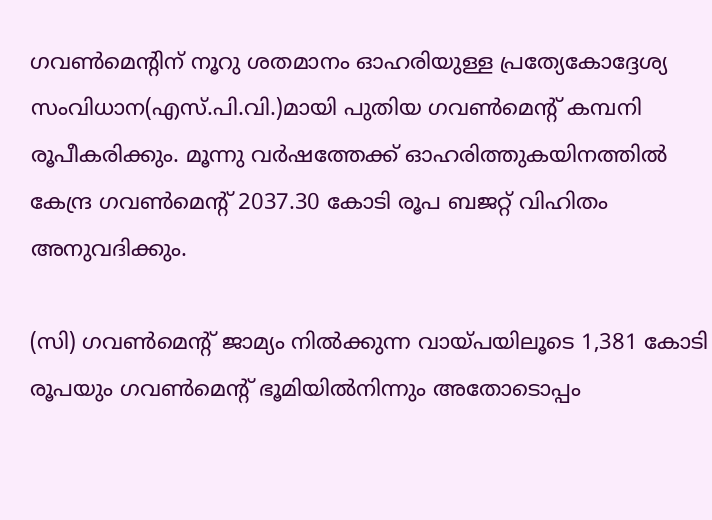ഗവണ്‍മെന്റിന് നൂറു ശതമാനം ഓഹരിയുള്ള പ്രത്യേകോദ്ദേശ്യ സംവിധാന(എസ്.പി.വി.)മായി പുതിയ ഗവണ്‍മെന്റ് കമ്പനി രൂപീകരിക്കും. മൂന്നു വര്‍ഷത്തേക്ക് ഓഹരിത്തുകയിനത്തില്‍ കേന്ദ്ര ഗവണ്‍മെന്റ് 2037.30 കോടി രൂപ ബജറ്റ് വിഹിതം അനുവദിക്കും.

(സി) ഗവണ്‍മെന്റ് ജാമ്യം നില്‍ക്കുന്ന വായ്പയിലൂടെ 1,381 കോടി രൂപയും ഗവണ്‍മെന്റ് ഭൂമിയില്‍നിന്നും അതോടൊപ്പം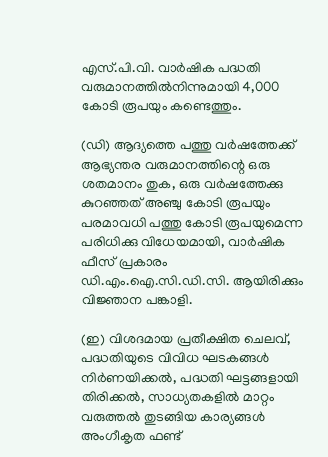എസ്.പി.വി. വാര്‍ഷിക പദ്ധതി വരുമാനത്തില്‍നിന്നുമായി 4,000 കോടി രൂപയും കണ്ടെത്തും.

(ഡി) ആദ്യത്തെ പത്തു വര്‍ഷത്തേക്ക് ആഭ്യന്തര വരുമാനത്തിന്റെ ഒരു ശതമാനം തുക, ഒരു വര്‍ഷത്തേക്കു കുറഞ്ഞത് അഞ്ചു കോടി രൂപയും പരമാവധി പത്തു കോടി രൂപയുമെന്ന പരിധിക്കു വിധേയമായി, വാര്‍ഷിക ഫീസ് പ്രകാരം ഡി.എം.ഐ.സി.ഡി.സി. ആയിരിക്കും വിജ്ഞാന പങ്കാളി.

(ഇ) വിശദമായ പ്രതീക്ഷിത ചെലവ്, പദ്ധതിയുടെ വിവിധ ഘടകങ്ങള്‍ നിര്‍ണയിക്കല്‍, പദ്ധതി ഘട്ടങ്ങളായി തിരിക്കല്‍, സാധ്യതകളില്‍ മാറ്റം വരുത്തല്‍ തുടങ്ങിയ കാര്യങ്ങള്‍ അംഗീകൃത ഫണ്ട്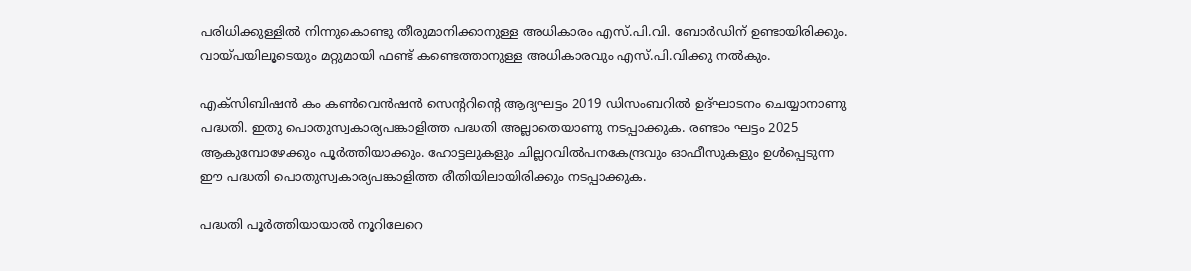പരിധിക്കുള്ളില്‍ നിന്നുകൊണ്ടു തീരുമാനിക്കാനുള്ള അധികാരം എസ്.പി.വി. ബോര്‍ഡിന് ഉണ്ടായിരിക്കും. വായ്പയിലൂടെയും മറ്റുമായി ഫണ്ട് കണ്ടെത്താനുള്ള അധികാരവും എസ്.പി.വിക്കു നല്‍കും.

എക്‌സിബിഷന്‍ കം കണ്‍വെന്‍ഷന്‍ സെന്ററിന്റെ ആദ്യഘട്ടം 2019 ഡിസംബറില്‍ ഉദ്ഘാടനം ചെയ്യാനാണു പദ്ധതി. ഇതു പൊതുസ്വകാര്യപങ്കാളിത്ത പദ്ധതി അല്ലാതെയാണു നടപ്പാക്കുക. രണ്ടാം ഘട്ടം 2025 ആകുമ്പോഴേക്കും പൂര്‍ത്തിയാക്കും. ഹോട്ടലുകളും ചില്ലറവില്‍പനകേന്ദ്രവും ഓഫീസുകളും ഉള്‍പ്പെടുന്ന ഈ പദ്ധതി പൊതുസ്വകാര്യപങ്കാളിത്ത രീതിയിലായിരിക്കും നടപ്പാക്കുക.

പദ്ധതി പൂര്‍ത്തിയായാല്‍ നൂറിലേറെ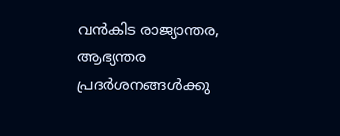വന്‍കിട രാജ്യാന്തര, ആഭ്യന്തര പ്രദര്‍ശനങ്ങള്‍ക്കു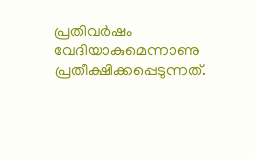പ്രതിവര്‍ഷം വേദിയാകുമെന്നാണു പ്രതീക്ഷിക്കപ്പെടുന്നത്.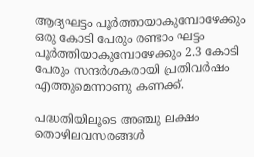ആദ്യഘട്ടം പൂര്‍ത്തായാകുമ്പോഴേക്കും ഒരു കോടി പേരും രണ്ടാം ഘട്ടം പൂര്‍ത്തിയാകുമ്പോഴേക്കും 2.3 കോടി പേരും സന്ദര്‍ശകരായി പ്രതിവര്‍ഷം എത്തുമെന്നാണു കണക്ക്.

പദ്ധതിയിലൂടെ അഞ്ചു ലക്ഷം തൊഴിലവസരങ്ങള്‍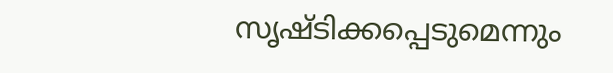സൃഷ്ടിക്കപ്പെടുമെന്നും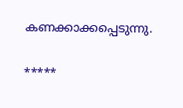കണക്കാക്കപ്പെടുന്നു.

*****